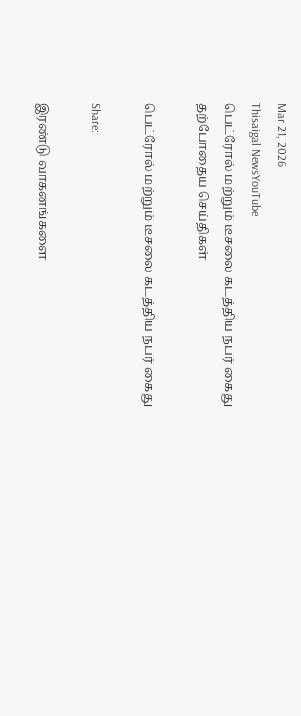Mar 21, 2026
Thisaigal NewsYouTube
பெட்ரோல் மற்றும் டீசலை கடத்திய நபர் கைது
தற்போதைய செய்திகள்

பெட்ரோல் மற்றும் டீசலை கடத்திய நபர் கைது

Share:

இரண்டு வாகனங்களை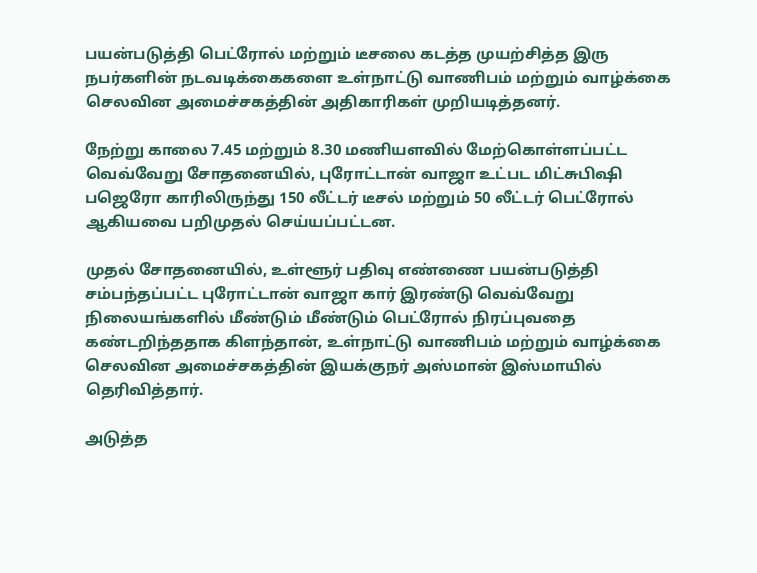பயன்படுத்தி பெட்ரோல் மற்றும் டீசலை கடத்த முயற்சித்த இரு நபர்களின் நடவடிக்கைகளை உள்நாட்டு வாணிபம் மற்றும் வாழ்க்கை செலவின அமைச்சகத்தின் அதிகாரிகள் முறியடித்தனர்.

நேற்று காலை 7.45 மற்றும் 8.30 மணியளவில் மேற்கொள்ளப்பட்ட வெவ்வேறு சோதனையில், புரோட்டான் வாஜா உட்பட மிட்சுபிஷி பஜெரோ காரிலிருந்து 150 லீட்டர் டீசல் மற்றும் 50 லீட்டர் பெட்ரோல் ஆகியவை பறிமுதல் செய்யப்பட்டன.

முதல் சோதனையில், உள்ளூர் பதிவு எண்ணை பயன்படுத்தி சம்பந்தப்பட்ட புரோட்டான் வாஜா கார் இரண்டு வெவ்வேறு நிலையங்களில் மீண்டும் மீண்டும் பெட்ரோல் நிரப்புவதை கண்டறிந்ததாக கிளந்தான், உள்நாட்டு வாணிபம் மற்றும் வாழ்க்கை செலவின அமைச்சகத்தின் இயக்குநர் அஸ்மான் இஸ்மாயில் தெரிவித்தார்.

அடுத்த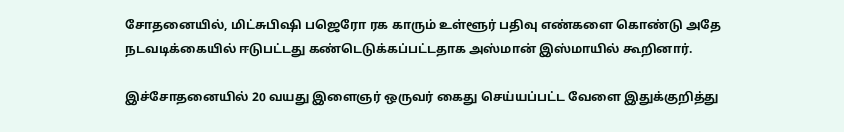சோதனையில், மிட்சுபிஷி பஜெரோ ரக காரும் உள்ளூர் பதிவு எண்களை கொண்டு அதே நடவடிக்கையில் ஈடுபட்டது கண்டெடுக்கப்பட்டதாக அஸ்மான் இஸ்மாயில் கூறினார்.

இச்சோதனையில் 20 வயது இளைஞர் ஒருவர் கைது செய்யப்பட்ட வேளை இதுக்குறித்து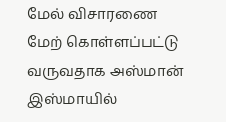மேல் விசாரணை மேற் கொள்ளப்பட்டு வருவதாக அஸ்மான் இஸ்மாயில்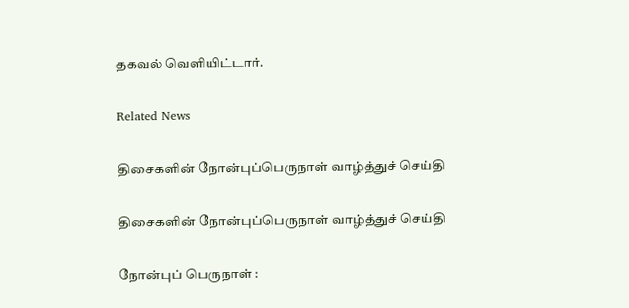தகவல் வெளியிட்டார்.

Related News

திசைகளின் நோன்புப்பெருநாள் வாழ்த்துச் செய்தி

திசைகளின் நோன்புப்பெருநாள் வாழ்த்துச் செய்தி

நோன்புப் பெருநாள் :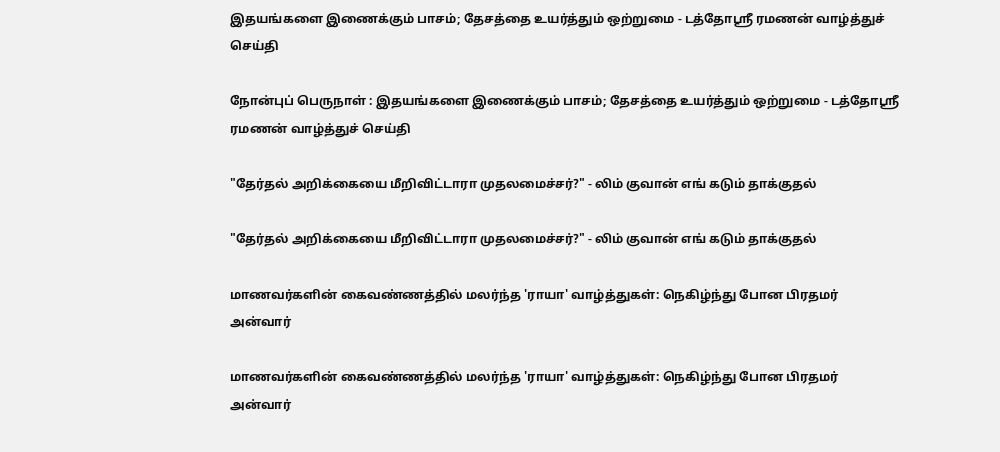இதயங்களை இணைக்கும் பாசம்; தேசத்தை உயர்த்தும் ஒற்றுமை - டத்தோஶ்ரீ ரமணன் வாழ்த்துச் செய்தி

நோன்புப் பெருநாள் : இதயங்களை இணைக்கும் பாசம்; தேசத்தை உயர்த்தும் ஒற்றுமை - டத்தோஶ்ரீ ரமணன் வாழ்த்துச் செய்தி

"தேர்தல் அறிக்கையை மீறிவிட்டாரா முதலமைச்சர்?" - லிம் குவான் எங் கடும் தாக்குதல்

"தேர்தல் அறிக்கையை மீறிவிட்டாரா முதலமைச்சர்?" - லிம் குவான் எங் கடும் தாக்குதல்

மாணவர்களின் கைவண்ணத்தில் மலர்ந்த 'ராயா' வாழ்த்துகள்: நெகிழ்ந்து போன பிரதமர் அன்வார்

மாணவர்களின் கைவண்ணத்தில் மலர்ந்த 'ராயா' வாழ்த்துகள்: நெகிழ்ந்து போன பிரதமர் அன்வார்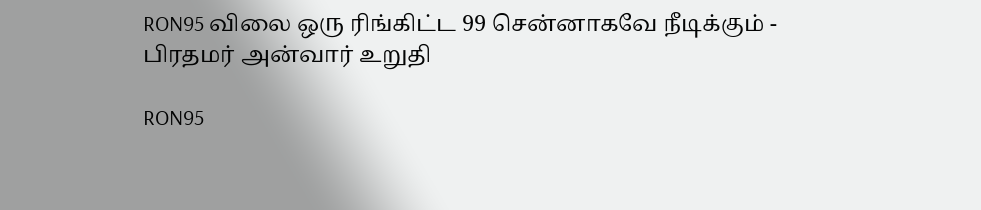RON95 விலை ஒரு ரிங்கிட்ட 99 சென்னாகவே நீடிக்கும் - பிரதமர் அன்வார் உறுதி

RON95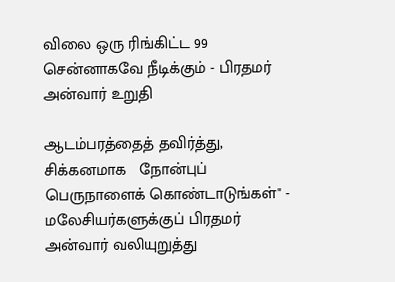விலை ஒரு ரிங்கிட்ட 99 சென்னாகவே நீடிக்கும் - பிரதமர் அன்வார் உறுதி

ஆடம்பரத்தைத் தவிர்த்து, சிக்கனமாக   நோன்புப் பெருநாளைக் கொண்டாடுங்கள்" - மலேசியர்களுக்குப் பிரதமர் அன்வார் வலியுறுத்து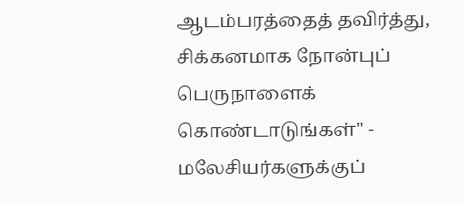ஆடம்பரத்தைத் தவிர்த்து, சிக்கனமாக நோன்புப் பெருநாளைக் கொண்டாடுங்கள்" - மலேசியர்களுக்குப்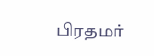பிரதமர்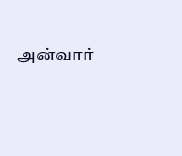அன்வார்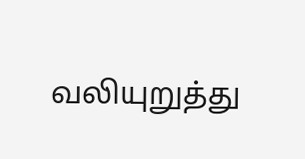வலியுறுத்து